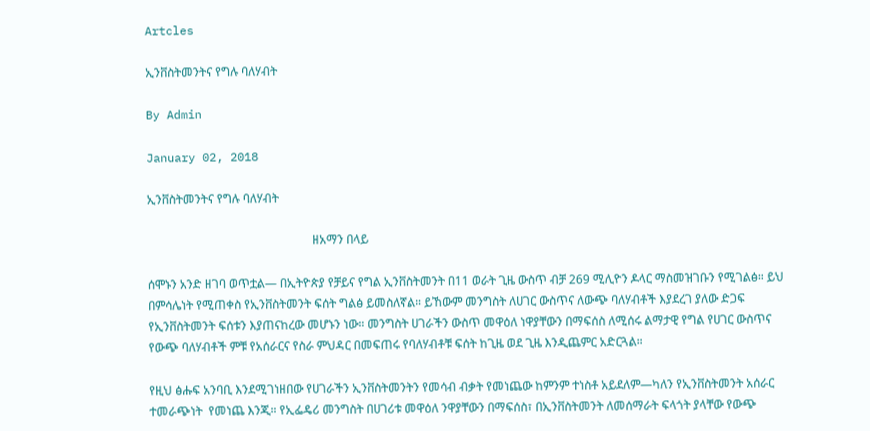Artcles

ኢንቨስትመንትና የግሉ ባለሃብት

By Admin

January 02, 2018

ኢንቨስትመንትና የግሉ ባለሃብት

                                                       ዘአማን በላይ

ሰሞኑን አንድ ዘገባ ወጥቷል— በኢትዮጵያ የቻይና የግል ኢንቨስትመንት በ11 ወራት ጊዜ ውስጥ ብቻ 269 ሚሊዮን ዶላር ማስመዝገቡን የሚገልፅ። ይህ በምሳሌነት የሚጠቀስ የኢንቨስትመንት ፍሰት ግልፅ ይመስለኛል። ይኸውም መንግስት ለሀገር ውስጥና ለውጭ ባለሃብቶች እያደረገ ያለው ድጋፍ የኢንቨስትመንት ፍሰቱን እያጠናከረው መሆኑን ነው። መንግስት ሀገራችን ውስጥ መዋዕለ ነዋያቸውን በማፍሰስ ለሚሰሩ ልማታዊ የግል የሀገር ውስጥና የውጭ ባለሃብቶች ምቹ የአሰራርና የስራ ምህዳር በመፍጠሩ የባለሃብቶቹ ፍሰት ከጊዜ ወደ ጊዜ እንዲጨምር አድርጓል።

የዚህ ፅሑፍ አንባቢ እንደሚገነዘበው የሀገራችን ኢንቨስትመንትን የመሳብ ብቃት የመነጨው ከምንም ተነስቶ አይደለም—ካለን የኢንቨስትመንት አሰራር ተመራጭነት  የመነጨ እንጂ። የኢፌዴሪ መንግስት በሀገሪቱ መዋዕለ ንዋያቸውን በማፍሰስ፣ በኢንቨስትመንት ለመሰማራት ፍላጎት ያላቸው የውጭ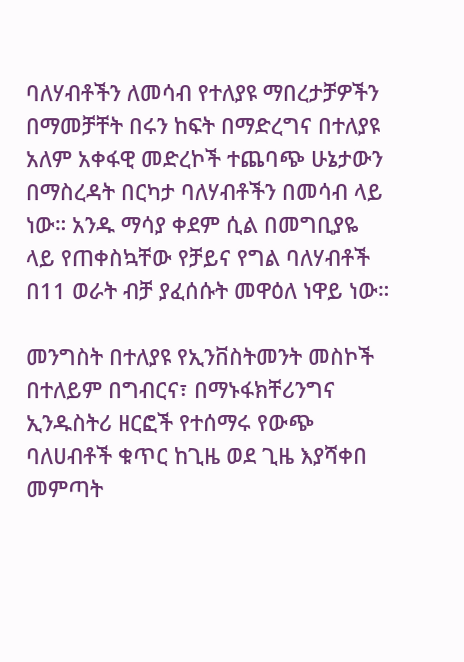ባለሃብቶችን ለመሳብ የተለያዩ ማበረታቻዎችን በማመቻቸት በሩን ከፍት በማድረግና በተለያዩ አለም አቀፋዊ መድረኮች ተጨባጭ ሁኔታውን በማስረዳት በርካታ ባለሃብቶችን በመሳብ ላይ ነው። አንዱ ማሳያ ቀደም ሲል በመግቢያዬ ላይ የጠቀስኳቸው የቻይና የግል ባለሃብቶች በ11 ወራት ብቻ ያፈሰሱት መዋዕለ ነዋይ ነው።

መንግስት በተለያዩ የኢንቨስትመንት መስኮች በተለይም በግብርና፣ በማኑፋክቸሪንግና ኢንዱስትሪ ዘርፎች የተሰማሩ የውጭ ባለሀብቶች ቁጥር ከጊዜ ወደ ጊዜ እያሻቀበ መምጣት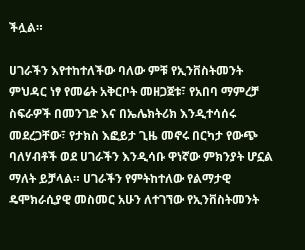ችሏል።

ሀገራችን እየተከተለችው ባለው ምቹ የኢንቨስትመንት ምህዳር ነፃ የመሬት አቅርቦት መዘጋጀቱ፣ የአበባ ማምረቻ ስፍራዎች በመንገድ እና በኤሌክትሪክ እንዲተሳሰሩ መደረጋቸው፣ የታክስ እፎይታ ጊዜ መኖሩ በርካታ የውጭ ባለሃብቶች ወደ ሀገራችን እንዲሳቡ ዋነኛው ምክንያት ሆኗል ማለት ይቻላል። ሀገራችን የምትከተለው የልማታዊ ዴሞክራሲያዊ መስመር አሁን ለተገኘው የኢንቨስትመንት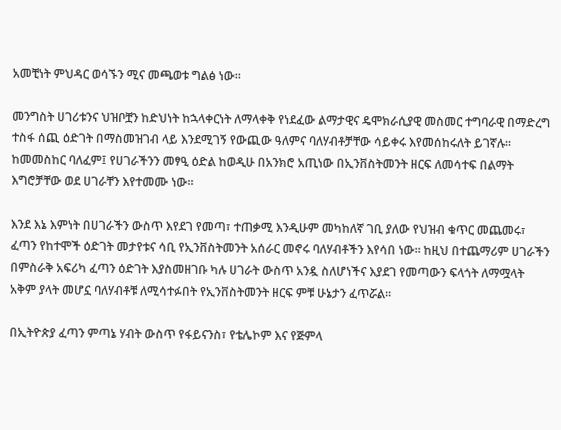አመቺነት ምህዳር ወሳኙን ሚና መጫወቱ ግልፅ ነው።

መንግስት ሀገሪቱንና ህዝቦቿን ከድህነት ከኋላቀርነት ለማላቀቅ የነደፈው ልማታዊና ዴሞክራሲያዊ መስመር ተግባራዊ በማድረግ ተስፋ ሰጪ ዕድገት በማስመዝገብ ላይ እንደሚገኝ የውጪው ዓለምና ባለሃብቶቻቸው ሳይቀሩ እየመሰከሩለት ይገኛሉ። ከመመስከር ባለፈም፤ የሀገራችንን መፃዒ ዕድል ከወዲሁ በአንክሮ አጢነው በኢንቨስትመንት ዘርፍ ለመሳተፍ በልማት እግሮቻቸው ወደ ሀገራቸን እየተመሙ ነው።

እንደ እኔ እምነት በሀገራችን ውስጥ እየደገ የመጣ፣ ተጠቃሚ እንዲሁም መካከለኛ ገቢ ያለው የህዝብ ቁጥር መጨመሩ፣ ፈጣን የከተሞች ዕድገት መታየቱና ሳቢ የኢንቨስትመንት አሰራር መኖሩ ባለሃብቶችን እየሳበ ነው። ከዚህ በተጨማሪም ሀገራችን በምስራቅ አፍሪካ ፈጣን ዕድገት እያስመዘገቡ ካሉ ሀገራት ውስጥ አንዷ ስለሆነችና እያደገ የመጣውን ፍላጎት ለማሟላት አቅም ያላት መሆኗ ባለሃብቶቹ ለሚሳተፉበት የኢንቨስትመንት ዘርፍ ምቹ ሁኔታን ፈጥሯል።

በኢትዮጵያ ፈጣን ምጣኔ ሃብት ውስጥ የፋይናንስ፣ የቴሌኮም እና የጅምላ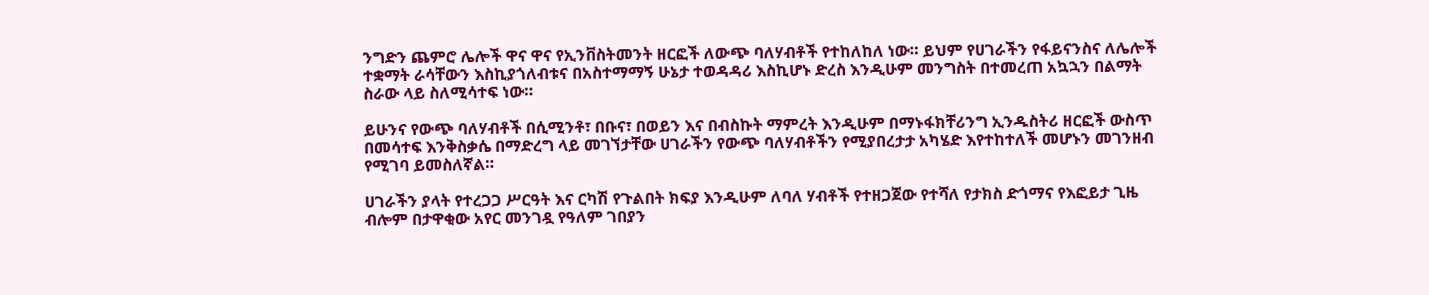ንግድን ጨምሮ ሌሎች ዋና ዋና የኢንቨስትመንት ዘርፎች ለውጭ ባለሃብቶች የተከለከለ ነው። ይህም የሀገራችን የፋይናንስና ለሌሎች ተቋማት ራሳቸውን እስኪያጎለብቱና በአስተማማኝ ሁኔታ ተወዳዳሪ እስኪሆኑ ድረስ እንዲሁም መንግስት በተመረጠ አኳኋን በልማት ስራው ላይ ስለሚሳተፍ ነው።

ይሁንና የውጭ ባለሃብቶች በሲሚንቶ፣ በቡና፣ በወይን እና በብስኩት ማምረት እንዲሁም በማኑፋክቸሪንግ ኢንዱስትሪ ዘርፎች ውስጥ በመሳተፍ እንቅስቃሴ በማድረግ ላይ መገኘታቸው ሀገራችን የውጭ ባለሃብቶችን የሚያበረታታ አካሄድ እየተከተለች መሆኑን መገንዘብ የሚገባ ይመስለኛል።

ሀገራችን ያላት የተረጋጋ ሥርዓት እና ርካሽ የጉልበት ክፍያ እንዲሁም ለባለ ሃብቶች የተዘጋጀው የተሻለ የታክስ ድጎማና የእፎይታ ጊዜ ብሎም በታዋቂው አየር መንገዷ የዓለም ገበያን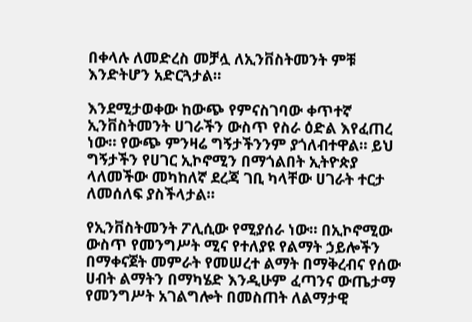በቀላሉ ለመድረስ መቻሏ ለኢንቨስትመንት ምቹ እንድትሆን አድርጓታል።

እንደሚታወቀው ከውጭ የምናስገባው ቀጥተኛ ኢንቨስትመንት ሀገራችን ውስጥ የስራ ዕድል እየፈጠረ ነው። የውጭ ምንዛሬ ግኝታችንንም ያጎለብተዋል። ይህ ግኝታችን የሀገር ኢኮኖሚን በማጎልበት ኢትዮጵያ ላለመችው መካከለኛ ደረጃ ገቢ ካላቸው ሀገራት ተርታ ለመሰለፍ ያስችላታል።

የኢንቨስትመንት ፖሊሲው የሚያሰራ ነው። በኢኮኖሚው ውስጥ የመንግሥት ሚና የተለያዩ የልማት ኃይሎችን በማቀናጀት መምራት የመሠረተ ልማት በማቅረብና የሰው ሀብት ልማትን በማካሄድ እንዲሁም ፈጣንና ውጤታማ የመንግሥት አገልግሎት በመስጠት ለልማታዊ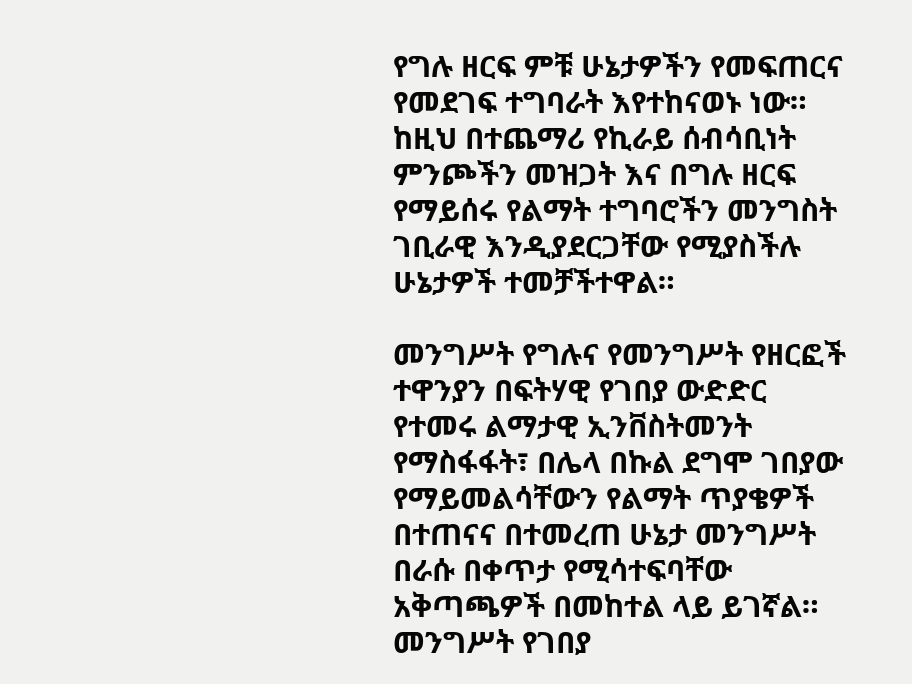የግሉ ዘርፍ ምቹ ሁኔታዎችን የመፍጠርና የመደገፍ ተግባራት እየተከናወኑ ነው። ከዚህ በተጨማሪ የኪራይ ሰብሳቢነት ምንጮችን መዝጋት እና በግሉ ዘርፍ የማይሰሩ የልማት ተግባሮችን መንግስት ገቢራዊ እንዲያደርጋቸው የሚያስችሉ ሁኔታዎች ተመቻችተዋል።

መንግሥት የግሉና የመንግሥት የዘርፎች ተዋንያን በፍትሃዊ የገበያ ውድድር የተመሩ ልማታዊ ኢንቨስትመንት የማስፋፋት፣ በሌላ በኩል ደግሞ ገበያው የማይመልሳቸውን የልማት ጥያቄዎች በተጠናና በተመረጠ ሁኔታ መንግሥት በራሱ በቀጥታ የሚሳተፍባቸው አቅጣጫዎች በመከተል ላይ ይገኛል። መንግሥት የገበያ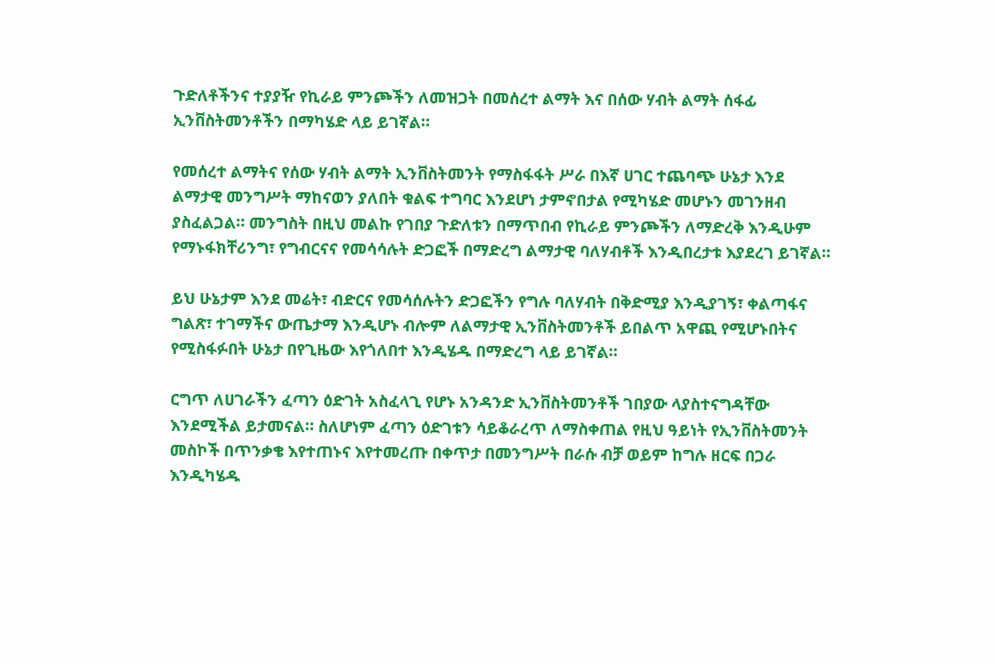ጉድለቶችንና ተያያዥ የኪራይ ምንጮችን ለመዝጋት በመሰረተ ልማት እና በሰው ሃብት ልማት ሰፋፊ ኢንቨስትመንቶችን በማካሄድ ላይ ይገኛል።

የመሰረተ ልማትና የሰው ሃብት ልማት ኢንቨስትመንት የማስፋፋት ሥራ በእኛ ሀገር ተጨባጭ ሁኔታ እንደ ልማታዊ መንግሥት ማከናወን ያለበት ቁልፍ ተግባር እንደሆነ ታምኖበታል የሚካሄድ መሆኑን መገንዘብ ያስፈልጋል። መንግስት በዚህ መልኩ የገበያ ጉድለቱን በማጥበብ የኪራይ ምንጮችን ለማድረቅ እንዲሁም የማኑፋክቸሪንግ፣ የግብርናና የመሳሳሉት ድጋፎች በማድረግ ልማታዊ ባለሃብቶች እንዲበረታቱ እያደረገ ይገኛል።

ይህ ሁኔታም እንደ መሬት፣ ብድርና የመሳሰሉትን ድጋፎችን የግሉ ባለሃብት በቅድሚያ እንዲያገኝ፣ ቀልጣፋና ግልጽ፣ ተገማችና ውጤታማ እንዲሆኑ ብሎም ለልማታዊ ኢንቨስትመንቶች ይበልጥ አዋጪ የሚሆኑበትና የሚስፋፉበት ሁኔታ በየጊዜው እየጎለበተ እንዲሄዱ በማድረግ ላይ ይገኛል።

ርግጥ ለሀገራችን ፈጣን ዕድገት አስፈላጊ የሆኑ አንዳንድ ኢንቨስትመንቶች ገበያው ላያስተናግዳቸው እንደሚችል ይታመናል። ስለሆነም ፈጣን ዕድገቱን ሳይቆራረጥ ለማስቀጠል የዚህ ዓይነት የኢንቨስትመንት መስኮች በጥንቃቄ እየተጠኑና እየተመረጡ በቀጥታ በመንግሥት በራሱ ብቻ ወይም ከግሉ ዘርፍ በጋራ እንዲካሄዱ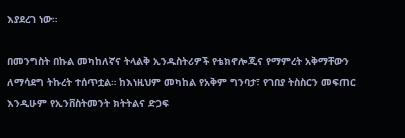እያደረገ ነው።

በመንግስት በኩል መካከለኛና ትላልቅ ኢንዱስትሪዎች የቴክኖሎጂና የማምረት አቅማቸውን ለማሳደግ ትኩረት ተሰጥቷል። ከእነዚህም መካከል የአቅም ግንባታ፣ የገበያ ትስስርን መፍጠር እንዲሁም የኢንቨስትመንት ክትትልና ድጋፍ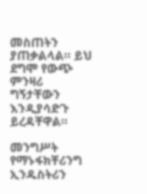መስጠትን ያጠቃልላል። ይህ ደግሞ የውጭ ምንዛሪ ግኝታቸውን እንዲያሳድጉ ይረዳቸዋል።

መንግሥት የማኑፋክቸሪንግ ኢንዱስትሪን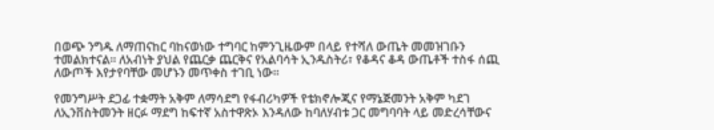በወጭ ንግዱ ለማጠናከር ባከናወነው ተግባር ከምንጊዜውም በላይ የተሻለ ውጤት መመዝገቡን ተመልክተናል። ለአብነት ያህል የጨርቃ ጨርቅና የአልባሳት ኢንዱስትሪ፣ የቆዳና ቆዳ ውጤቶች ተስፋ ሰጪ ለውጦች እየታየባቸው መሆኑን መጥቀስ ተገቢ ነው።

የመንግሥት ደጋፊ ተቋማት አቅም ለማሳደግ የፋብሪካዎች የቴክኖሎጂና የማኔጅመንት አቅም ካደገ ለኢንቨስትመንት ዘርፉ ማደግ ከፍተኛ አስተዋጽኦ እንዳለው ከባለሃብቱ ጋር መግባባት ላይ መድረሳቸውና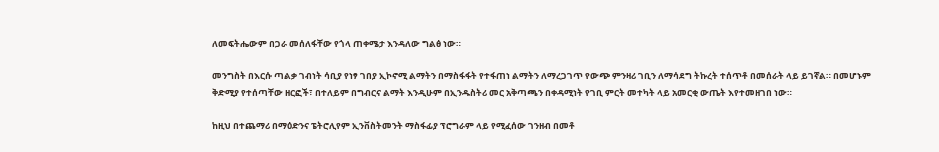ለመፍትሔውም በጋራ መሰለፋቸው የጎላ ጠቀሜታ እንዳለው ግልፅ ነው።

መንግስት በእርሱ ጣልቃ ገብነት ሳቢያ የነፃ ገበያ ኢኮኖሚ ልማትን በማስፋፋት የተፋጠነ ልማትን ለማረጋገጥ የውጭ ምንዛሪ ገቢን ለማሳደግ ትኩረት ተሰጥቶ በመሰራት ላይ ይገኛል። በመሆኑም ቅድሚያ የተሰጣቸው ዘርፎች፣ በተለይም በግብርና ልማት እንዲሁም በኢንዱስትሪ መር አቅጣጫን በቀዳሚነት የገቢ ምርት መተካት ላይ አመርቂ ውጤት እየተመዘገበ ነው።

ከዚህ በተጨማሪ በማዕድንና ፔትሮሊየም ኢንቨስትመንት ማስፋፊያ ፕሮግራም ላይ የሚፈሰው ገንዘብ በመቶ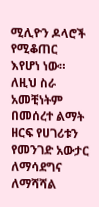ሚሊዮን ዶላሮች የሚቆጠር እየሆነ ነው። ለዚህ ስራ አመቺነትም በመሰረተ ልማት ዘርፍ የሀገሪቱን የመንገድ አውታር ለማሳደግና ለማሻሻል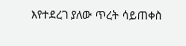እየተደረገ ያለው ጥረት ሳይጠቀስ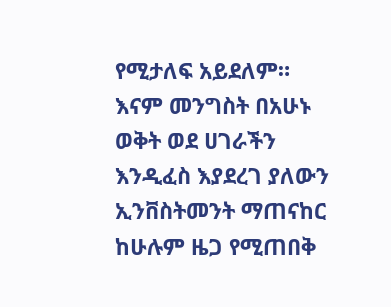የሚታለፍ አይደለም። እናም መንግስት በአሁኑ ወቅት ወደ ሀገራችን እንዲፈስ እያደረገ ያለውን ኢንቨስትመንት ማጠናከር ከሁሉም ዜጋ የሚጠበቅ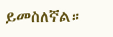ይመስለኛል።